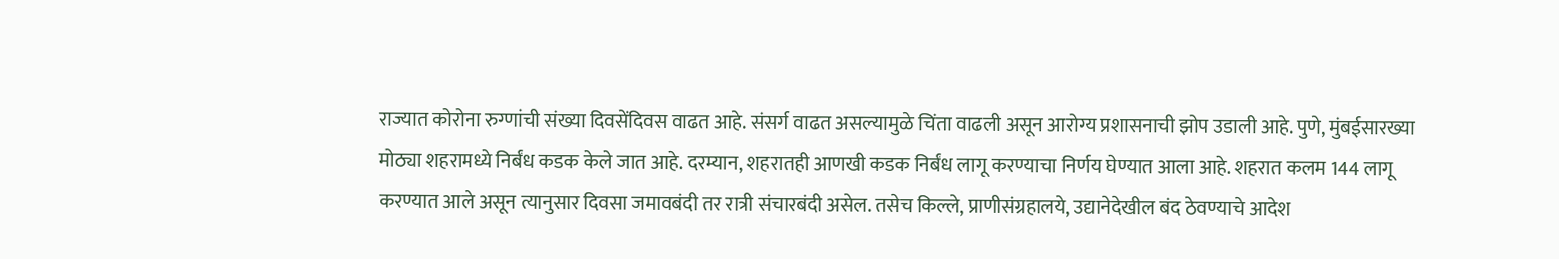राज्यात कोरोना रुग्णांची संख्या दिवसेंदिवस वाढत आहे. संसर्ग वाढत असल्यामुळे चिंता वाढली असून आरोग्य प्रशासनाची झोप उडाली आहे. पुणे, मुंबईसारख्या मोठ्या शहरामध्ये निर्बंध कडक केले जात आहे. दरम्यान, शहरातही आणखी कडक निर्बंध लागू करण्याचा निर्णय घेण्यात आला आहे. शहरात कलम 144 लागू करण्यात आले असून त्यानुसार दिवसा जमावबंदी तर रात्री संचारबंदी असेल. तसेच किल्ले, प्राणीसंग्रहालये, उद्यानेदेखील बंद ठेवण्याचे आदेश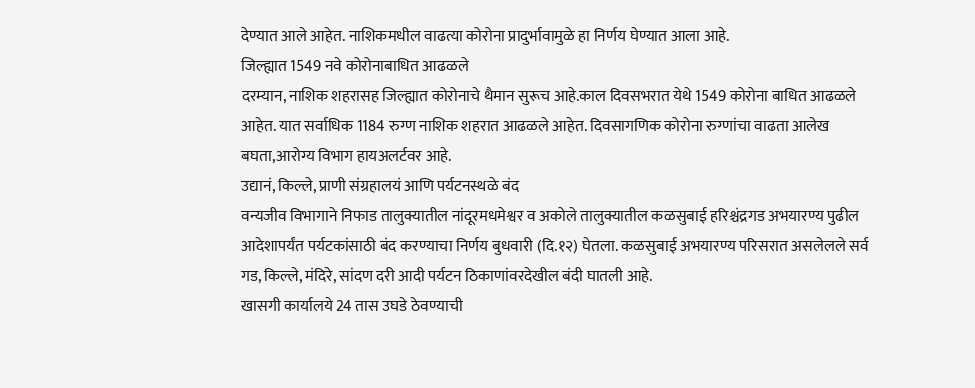देण्यात आले आहेत. नाशिकमधील वाढत्या कोरोना प्रादुर्भावामुळे हा निर्णय घेण्यात आला आहे.
जिल्ह्यात 1549 नवे कोरोनाबाधित आढळले
दरम्यान, नाशिक शहरासह जिल्ह्यात कोरोनाचे थैमान सुरूच आहे.काल दिवसभरात येथे 1549 कोरोना बाधित आढळले आहेत. यात सर्वाधिक 1184 रुग्ण नाशिक शहरात आढळले आहेत. दिवसागणिक कोरोना रुग्णांचा वाढता आलेख बघता,आरोग्य विभाग हायअलर्टवर आहे.
उद्यानं, किल्ले, प्राणी संग्रहालयं आणि पर्यटनस्थळे बंद
वन्यजीव विभागाने निफाड तालुक्यातील नांदूरमधमेश्वर व अकोले तालुक्यातील कळसुबाई हरिश्चंद्रगड अभयारण्य पुढील आदेशापर्यंत पर्यटकांसाठी बंद करण्याचा निर्णय बुधवारी (दि.१२) घेतला. कळसुबाई अभयारण्य परिसरात असलेलले सर्व गड, किल्ले, मंदिरे, सांदण दरी आदी पर्यटन ठिकाणांवरदेखील बंदी घातली आहे.
खासगी कार्यालये 24 तास उघडे ठेवण्याची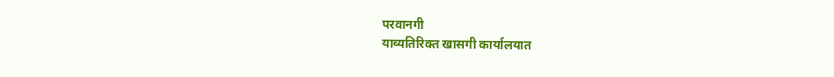परवानगी
याव्यतिरिक्त खासगी कार्यालयात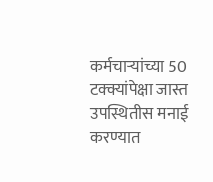कर्मचाऱ्यांच्या 50 टक्क्यांपेक्षा जास्त उपस्थितीस मनाई करण्यात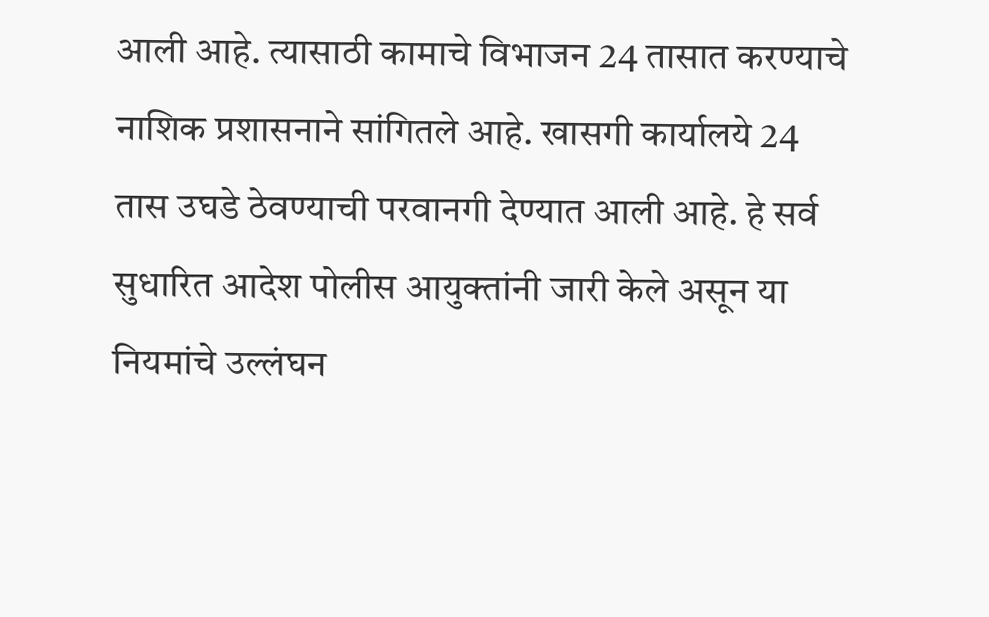आली आहे. त्यासाठी कामाचे विभाजन 24 तासात करण्याचे नाशिक प्रशासनाने सांगितले आहे. खासगी कार्यालये 24 तास उघडे ठेवण्याची परवानगी देण्यात आली आहे. हे सर्व सुधारित आदेश पोलीस आयुक्तांनी जारी केले असून या नियमांचे उल्लंघन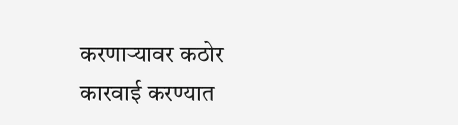करणाऱ्यावर कठोर कारवाई करण्यात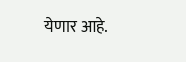येणार आहे.